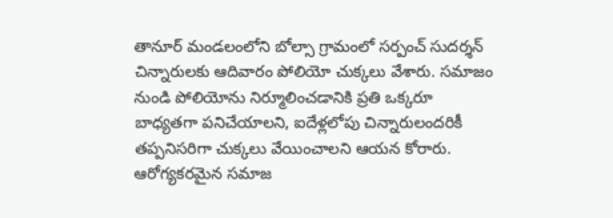తానూర్ మండలంలోని బోల్సా గ్రామంలో సర్పంచ్ సుదర్శన్ చిన్నారులకు ఆదివారం పోలియో చుక్కలు వేశారు. సమాజం నుండి పోలియోను నిర్మూలించడానికి ప్రతి ఒక్కరూ బాధ్యతగా పనిచేయాలని, ఐదేళ్లలోపు చిన్నారులందరికీ తప్పనిసరిగా చుక్కలు వేయించాలని ఆయన కోరారు. ఆరోగ్యకరమైన సమాజ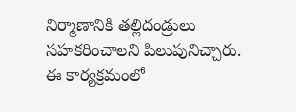నిర్మాణానికి తల్లిదండ్రులు సహకరించాలని పిలుపునిచ్చారు. ఈ కార్యక్రమంలో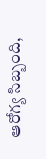ఆరోగ్య సిబ్బంది,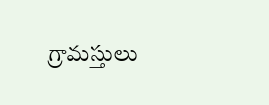గ్రామస్తులు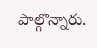పాల్గొన్నారు.